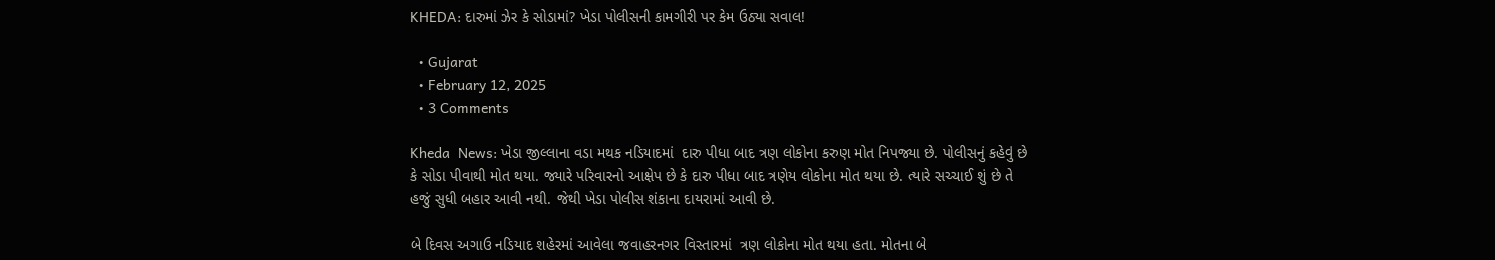KHEDA: દારુમાં ઝેર કે સોડામાં? ખેડા પોલીસની કામગીરી પર કેમ ઉઠ્યા સવાલ!

  • Gujarat
  • February 12, 2025
  • 3 Comments

Kheda  News: ખેડા જીલ્લાના વડા મથક નડિયાદમાં  દારુ પીધા બાદ ત્રણ લોકોના કરુણ મોત નિપજ્યા છે. પોલીસનું કહેવું છે કે સોડા પીવાથી મોત થયા. જ્યારે પરિવારનો આક્ષેપ છે કે દારુ પીધા બાદ ત્રણેય લોકોના મોત થયા છે. ત્યારે સચ્ચાઈ શું છે તે હજું સુધી બહાર આવી નથી. જેથી ખેડા પોલીસ શંકાના દાયરામાં આવી છે.

બે દિવસ અગાઉ નડિયાદ શહેરમાં આવેલા જવાહરનગર વિસ્તારમાં  ત્રણ લોકોના મોત થયા હતા. મોતના બે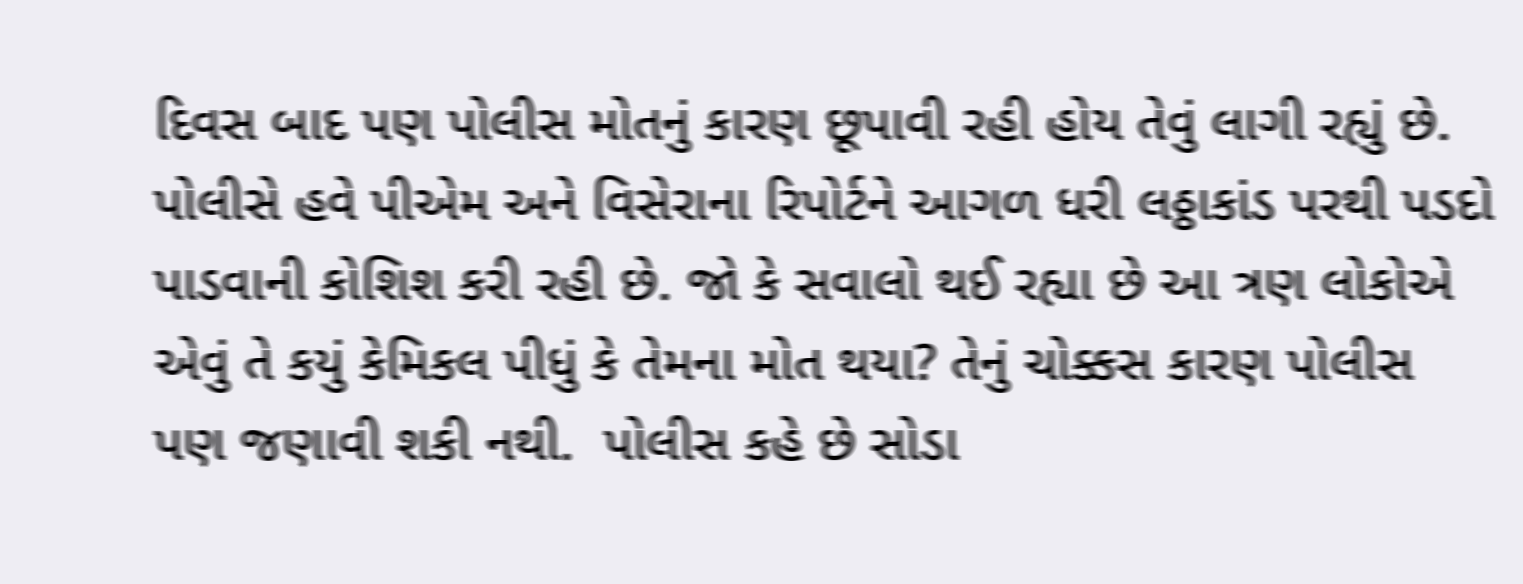દિવસ બાદ પણ પોલીસ મોતનું કારણ છૂપાવી રહી હોય તેવું લાગી રહ્યું છે. પોલીસે હવે પીએમ અને વિસેરાના રિપોર્ટને આગળ ધરી લઠ્ઠાકાંડ પરથી પડદો પાડવાની કોશિશ કરી રહી છે. જો કે સવાલો થઈ રહ્યા છે આ ત્રણ લોકોએ એવું તે કયું કેમિકલ પીધું કે તેમના મોત થયા? તેનું ચોક્કસ કારણ પોલીસ પણ જણાવી શકી નથી.  પોલીસ કહે છે સોડા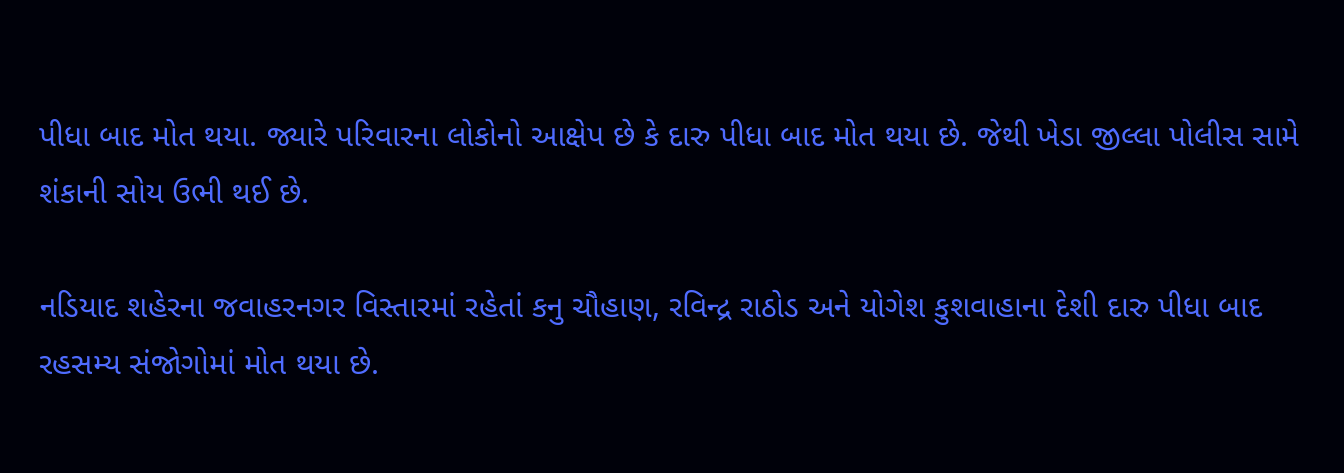પીધા બાદ મોત થયા. જ્યારે પરિવારના લોકોનો આક્ષેપ છે કે દારુ પીધા બાદ મોત થયા છે. જેથી ખેડા જીલ્લા પોલીસ સામે શંકાની સોય ઉભી થઈ છે.

નડિયાદ શહેરના જવાહરનગર વિસ્તારમાં રહેતાં કનુ ચૌહાણ, રવિન્દ્ર રાઠોડ અને યોગેશ કુશવાહાના દેશી દારુ પીધા બાદ રહસમ્ય સંજોગોમાં મોત થયા છે.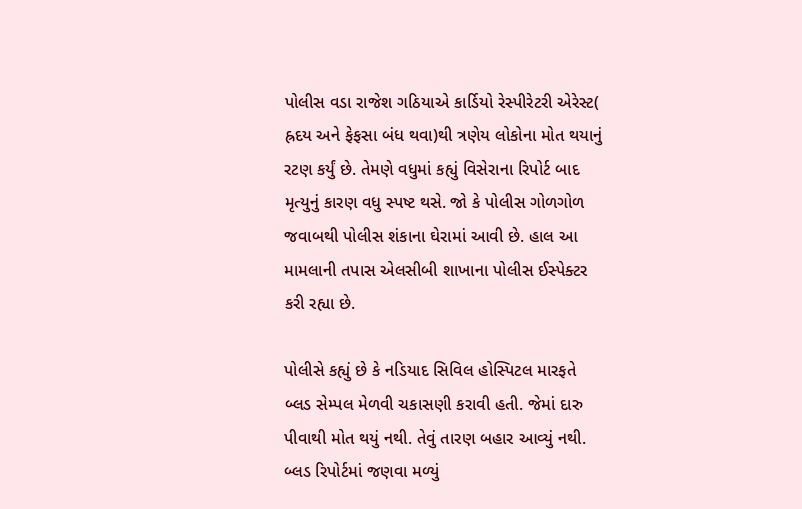પોલીસ વડા રાજેશ ગઠિયાએ કાર્ડિયો રેસ્પીરેટરી એરેસ્ટ( હ્રદય અને ફેફસા બંધ થવા)થી ત્રણેય લોકોના મોત થયાનું રટણ કર્યું છે. તેમણે વધુમાં કહ્યું વિસેરાના રિપોર્ટ બાદ મૃત્યુનું કારણ વધુ સ્પષ્ટ થસે. જો કે પોલીસ ગોળગોળ જવાબથી પોલીસ શંકાના ઘેરામાં આવી છે. હાલ આ મામલાની તપાસ એલસીબી શાખાના પોલીસ ઈસ્પેક્ટર કરી રહ્યા છે.

પોલીસે કહ્યું છે કે નડિયાદ સિવિલ હોસ્પિટલ મારફતે બ્લડ સેમ્પલ મેળવી ચકાસણી કરાવી હતી. જેમાં દારુ પીવાથી મોત થયું નથી. તેવું તારણ બહાર આવ્યું નથી. બ્લડ રિપોર્ટમાં જણવા મળ્યું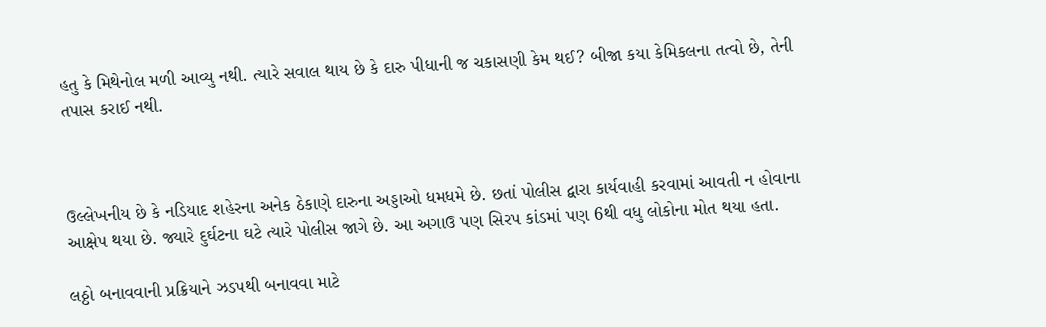હતુ કે મિથેનોલ મળી આવ્યુ નથી. ત્યારે સવાલ થાય છે કે દારુ પીધાની જ ચકાસણી કેમ થઈ? બીજા કયા કેમિકલના તત્વો છે, તેની તપાસ કરાઈ નથી.



ઉલ્લેખનીય છે કે નડિયાદ શહેરના અનેક ઠેકાણે દારુના અડ્ડાઓ ધમધમે છે. છતાં પોલીસ દ્વારા કાર્યવાહી કરવામાં આવતી ન હોવાના આક્ષેપ થયા છે. જ્યારે દુર્ઘટના ઘટે ત્યારે પોલીસ જાગે છે. આ અગાઉ પણ સિરપ કાંડમાં પણ 6થી વધુ લોકોના મોત થયા હતા.

લઠ્ઠો બનાવવાની પ્રક્રિયાને ઝડપથી બનાવવા માટે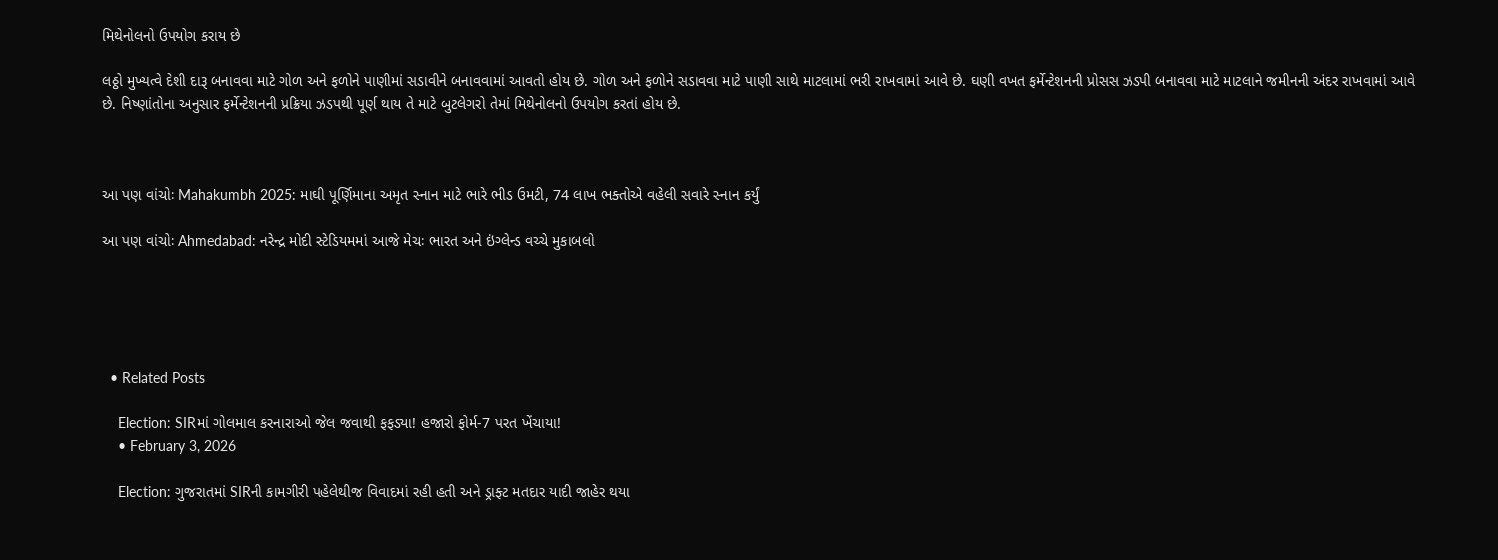મિથેનોલનો ઉપયોગ કરાય છે

લઠ્ઠો મુખ્યત્વે દેશી દારૂ બનાવવા માટે ગોળ અને ફળોને પાણીમાં સડાવીને બનાવવામાં આવતો હોય છે. ગોળ અને ફળોને સડાવવા માટે પાણી સાથે માટલામાં ભરી રાખવામાં આવે છે. ઘણી વખત ફર્મેન્ટેશનની પ્રોસસ ઝડપી બનાવવા માટે માટલાને જમીનની અંદર રાખવામાં આવે છે. નિષ્ણાંતોના અનુસાર ફર્મેન્ટેશનની પ્રક્રિયા ઝડપથી પૂર્ણ થાય તે માટે બુટલેગરો તેમાં મિથેનોલનો ઉપયોગ કરતાં હોય છે.



આ પણ વાંચોઃ Mahakumbh 2025: માઘી પૂર્ણિમાના અમૃત સ્નાન માટે ભારે ભીડ ઉમટી, 74 લાખ ભક્તોએ વહેલી સવારે સ્નાન કર્યું

આ પણ વાંચોઃ Ahmedabad: નરેન્દ્ર મોદી સ્ટેડિયમમાં આજે મેચઃ ભારત અને ઇંગ્લેન્ડ વચ્ચે મુકાબલો





  • Related Posts

    Election: SIRમાં ગોલમાલ કરનારાઓ જેલ જવાથી ફફડ્યા! હજારો ફોર્મ-7 પરત ખેંચાયા!
    • February 3, 2026

    Election: ગુજરાતમાં SIRની કામગીરી પહેલેથીજ વિવાદમાં રહી હતી અને ડ્રાફ્ટ મતદાર યાદી જાહેર થયા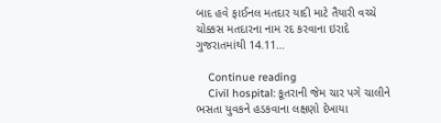બાદ હવે ફાઈનલ મતદાર યાદી માટે તૈયારી વચ્ચે ચોક્કસ મતદારના નામ રદ કરવાના ઇરાદે ગુજરાતમાંથી 14.11…

    Continue reading
    Civil hospital: કૂતરાની જેમ ચાર પગે ચાલીને ભસતા યુવકને હડકવાના લક્ષણો દેખાયા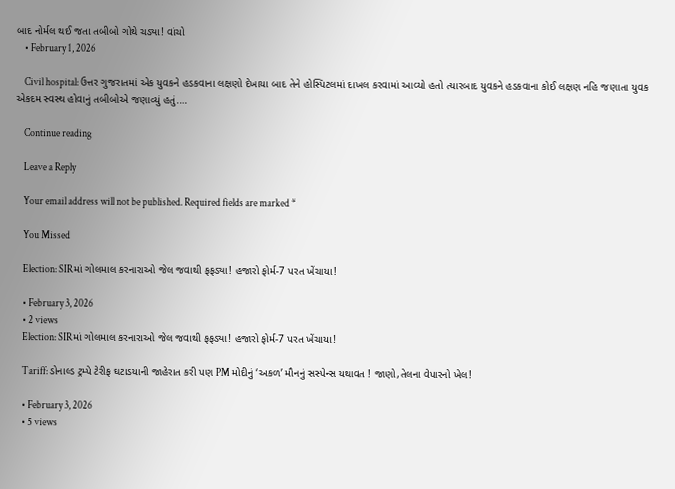બાદ નોર્મલ થઈ જતા તબીબો ગોથે ચડ્યા! વાંચો
    • February 1, 2026

    Civil hospital: ઉત્તર ગુજરાતમાં એક યુવકને હડકવાના લક્ષણો દેખાયા બાદ તેને હોસ્પિટલમાં દાખલ કરવામાં આવ્યો હતો ત્યારબાદ યુવકને હડકવાના કોઈ લક્ષણ નહિ જણાતા યુવક એકદમ સ્વસ્થ હોવાનું તબીબોએ જણાવ્યું હતું.…

    Continue reading

    Leave a Reply

    Your email address will not be published. Required fields are marked *

    You Missed

    Election: SIRમાં ગોલમાલ કરનારાઓ જેલ જવાથી ફફડ્યા! હજારો ફોર્મ-7 પરત ખેંચાયા!

    • February 3, 2026
    • 2 views
    Election: SIRમાં ગોલમાલ કરનારાઓ જેલ જવાથી ફફડ્યા! હજારો ફોર્મ-7 પરત ખેંચાયા!

    Tariff: ડોનાલ્ડ ટ્રમ્પે ટેરીફ ઘટાડયાની જાહેરાત કરી પણ PM મોદીનું ‘અકળ’ મૌનનું સસ્પેન્સ યથાવત ! જાણો,તેલના વેપારનો ખેલ!

    • February 3, 2026
    • 5 views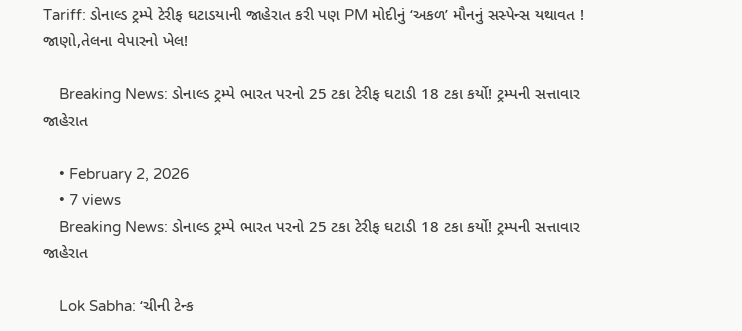Tariff: ડોનાલ્ડ ટ્રમ્પે ટેરીફ ઘટાડયાની જાહેરાત કરી પણ PM મોદીનું ‘અકળ’ મૌનનું સસ્પેન્સ યથાવત ! જાણો,તેલના વેપારનો ખેલ!

    Breaking News: ડોનાલ્ડ ટ્રમ્પે ભારત પરનો 25 ટકા ટેરીફ ઘટાડી 18 ટકા કર્યો! ટ્રમ્પની સત્તાવાર જાહેરાત

    • February 2, 2026
    • 7 views
    Breaking News: ડોનાલ્ડ ટ્રમ્પે ભારત પરનો 25 ટકા ટેરીફ ઘટાડી 18 ટકા કર્યો! ટ્રમ્પની સત્તાવાર જાહેરાત

    Lok Sabha: ‘ચીની ટેન્ક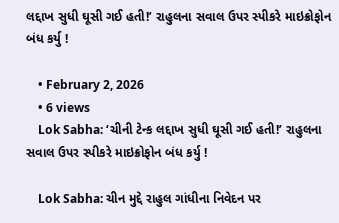લદ્દાખ સુધી ઘૂસી ગઈ હતી!’ રાહુલના સવાલ ઉપર સ્પીકરે માઇક્રોફોન બંધ કર્યુ !

    • February 2, 2026
    • 6 views
    Lok Sabha: ‘ચીની ટેન્ક લદ્દાખ સુધી ઘૂસી ગઈ હતી!’ રાહુલના સવાલ ઉપર સ્પીકરે માઇક્રોફોન બંધ કર્યુ !

    Lok Sabha: ચીન મુદ્દે રાહુલ ગાંધીના નિવેદન પર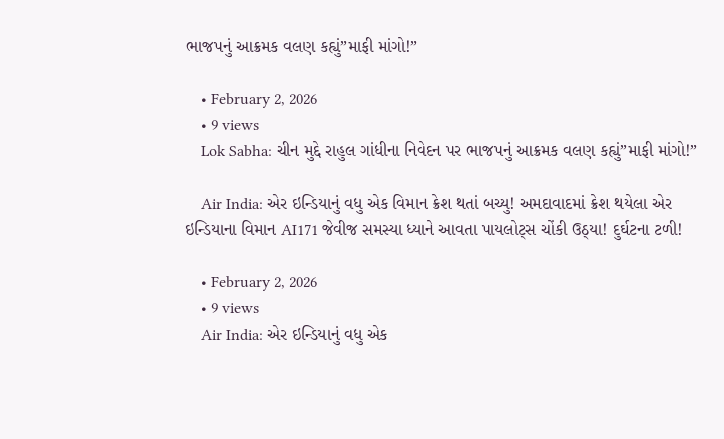ભાજપનું આક્રમક વલણ કહ્યું”માફી માંગો!”

    • February 2, 2026
    • 9 views
    Lok Sabha: ચીન મુદ્દે રાહુલ ગાંધીના નિવેદન પર ભાજપનું આક્રમક વલણ કહ્યું”માફી માંગો!”

    Air India: એર ઇન્ડિયાનું વધુ એક વિમાન ક્રેશ થતાં બચ્યુ! અમદાવાદમાં ક્રેશ થયેલા એર ઇન્ડિયાના વિમાન AI171 જેવીજ સમસ્યા ધ્યાને આવતા પાયલોટ્સ ચોંકી ઉઠ્યા! દુર્ઘટના ટળી!

    • February 2, 2026
    • 9 views
    Air India: એર ઇન્ડિયાનું વધુ એક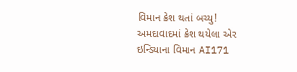વિમાન ક્રેશ થતાં બચ્યુ! અમદાવાદમાં ક્રેશ થયેલા એર ઇન્ડિયાના વિમાન AI171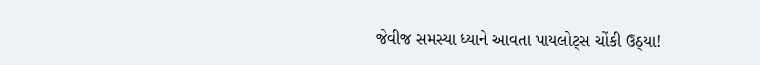જેવીજ સમસ્યા ધ્યાને આવતા પાયલોટ્સ ચોંકી ઉઠ્યા!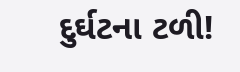દુર્ઘટના ટળી!